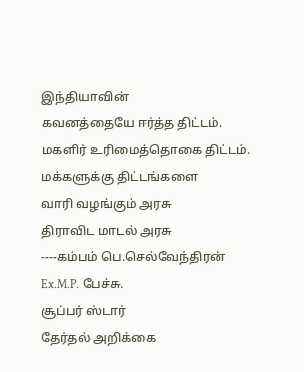இந்தியாவின்
கவனத்தையே ஈர்த்த திட்டம்.
மகளிர் உரிமைத்தொகை திட்டம்.
மக்களுக்கு திட்டங்களை
வாரி வழங்கும் அரசு
திராவிட மாடல் அரசு
----கம்பம் பெ.செல்வேந்திரன்
Ex.M.P. பேச்சு.
சூப்பர் ஸ்டார்
தேர்தல் அறிக்கை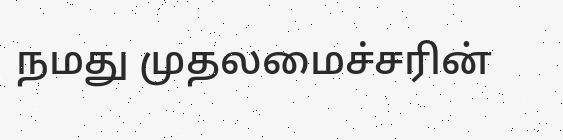நமது முதலமைச்சரின்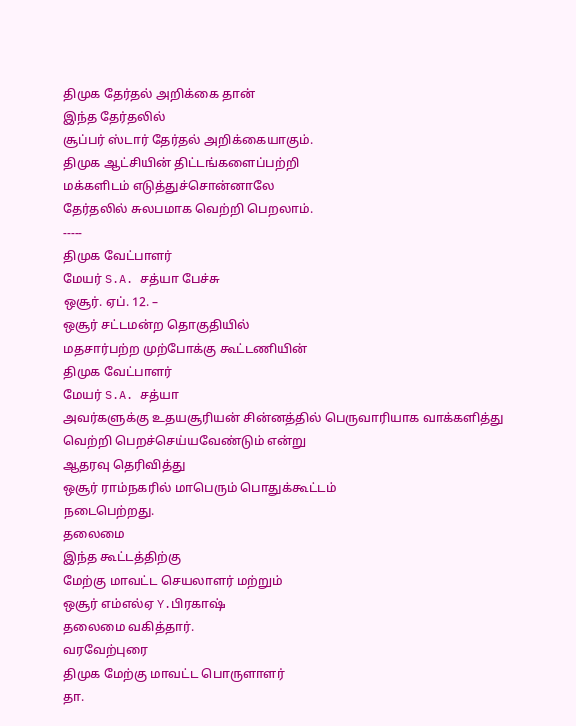திமுக தேர்தல் அறிக்கை தான்
இந்த தேர்தலில்
சூப்பர் ஸ்டார் தேர்தல் அறிக்கையாகும்.
திமுக ஆட்சியின் திட்டங்களைப்பற்றி
மக்களிடம் எடுத்துச்சொன்னாலே
தேர்தலில் சுலபமாக வெற்றி பெறலாம்.
-----
திமுக வேட்பாளர்
மேயர் S.A. சத்யா பேச்சு
ஒசூர். ஏப். 12. –
ஒசூர் சட்டமன்ற தொகுதியில்
மதசார்பற்ற முற்போக்கு கூட்டணியின்
திமுக வேட்பாளர்
மேயர் S.A. சத்யா
அவர்களுக்கு உதயசூரியன் சின்னத்தில் பெருவாரியாக வாக்களித்து வெற்றி பெறச்செய்யவேண்டும் என்று
ஆதரவு தெரிவித்து
ஒசூர் ராம்நகரில் மாபெரும் பொதுக்கூட்டம்
நடைபெற்றது.
தலைமை
இந்த கூட்டத்திற்கு
மேற்கு மாவட்ட செயலாளர் மற்றும்
ஒசூர் எம்எல்ஏ Y.பிரகாஷ்
தலைமை வகித்தார்.
வரவேற்புரை
திமுக மேற்கு மாவட்ட பொருளாளர்
தா.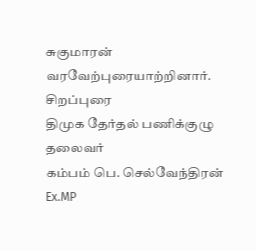சுகுமாரன்
வரவேற்புரையாற்றினார்.
சிறப்புரை
திமுக தேர்தல் பணிக்குழு தலைவர்
கம்பம் பெ. செல்வேந்திரன்
Ex.MP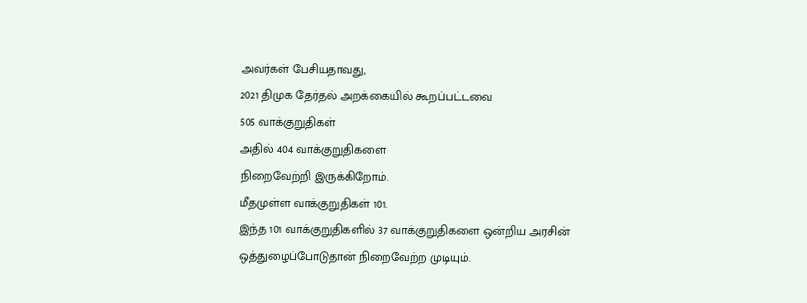அவர்கள் பேசியதாவது,
2021 திமுக தேர்தல் அறக்கையில் கூறப்பட்டவை
505 வாக்குறுதிகள்
அதில் 404 வாக்குறுதிகளை
நிறைவேற்றி இருக்கிறோம்.
மீதமுள்ள வாக்குறுதிகள் 101.
இந்த 101 வாக்குறுதிகளில் 37 வாக்குறுதிகளை ஒன்றிய அரசின் ஒத்துழைப்போடுதான் நிறைவேற்ற முடியும்.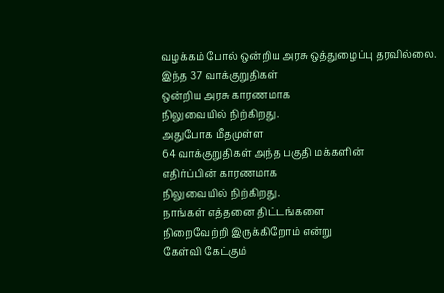வழக்கம் போல் ஒன்றிய அரசு ஒத்துழைப்பு தரவில்லை.
இந்த 37 வாக்குறுதிகள்
ஒன்றிய அரசு காரணமாக
நிலுவையில் நிற்கிறது.
அதுபோக மீதமுள்ள
64 வாக்குறுதிகள் அந்த பகுதி மக்களின்
எதிர்ப்பின் காரணமாக
நிலுவையில் நிற்கிறது.
நாங்கள் எத்தனை திட்டங்களை
நிறைவேற்றி இருக்கிறோம் என்று
கேள்வி கேட்கும்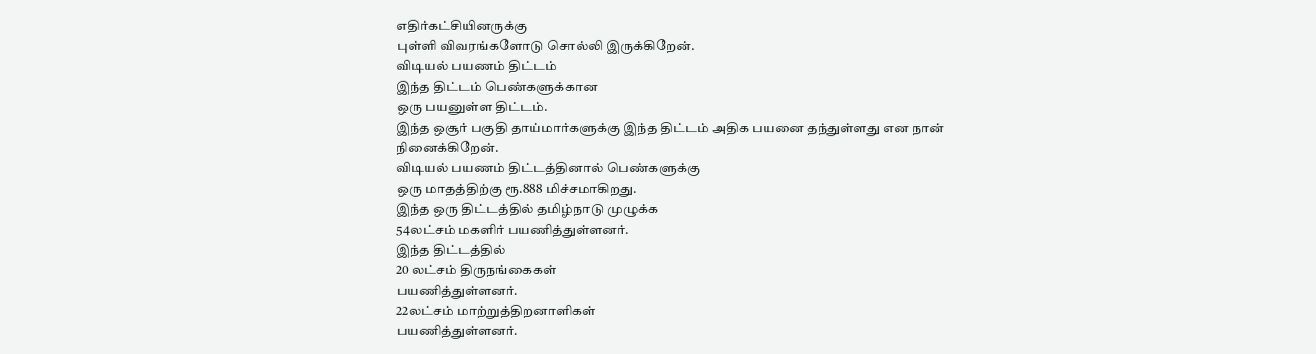எதிர்கட்சியினருக்கு
புள்ளி விவரங்களோடு சொல்லி இருக்கிறேன்.
விடியல் பயணம் திட்டம்
இந்த திட்டம் பெண்களுக்கான
ஒரு பயனுள்ள திட்டம்.
இந்த ஒசூர் பகுதி தாய்மார்களுக்கு இந்த திட்டம் அதிக பயனை தந்துள்ளது என நான் நினைக்கிறேன்.
விடியல் பயணம் திட்டத்தினால் பெண்களுக்கு
ஒரு மாதத்திற்கு ரூ.888 மிச்சமாகிறது.
இந்த ஒரு திட்டத்தில் தமிழ்நாடு முழுக்க
54லட்சம் மகளிர் பயணித்துள்ளனர்.
இந்த திட்டத்தில்
20 லட்சம் திருநங்கைகள்
பயணித்துள்ளனர்.
22லட்சம் மாற்றுத்திறனாளிகள்
பயணித்துள்ளனர்.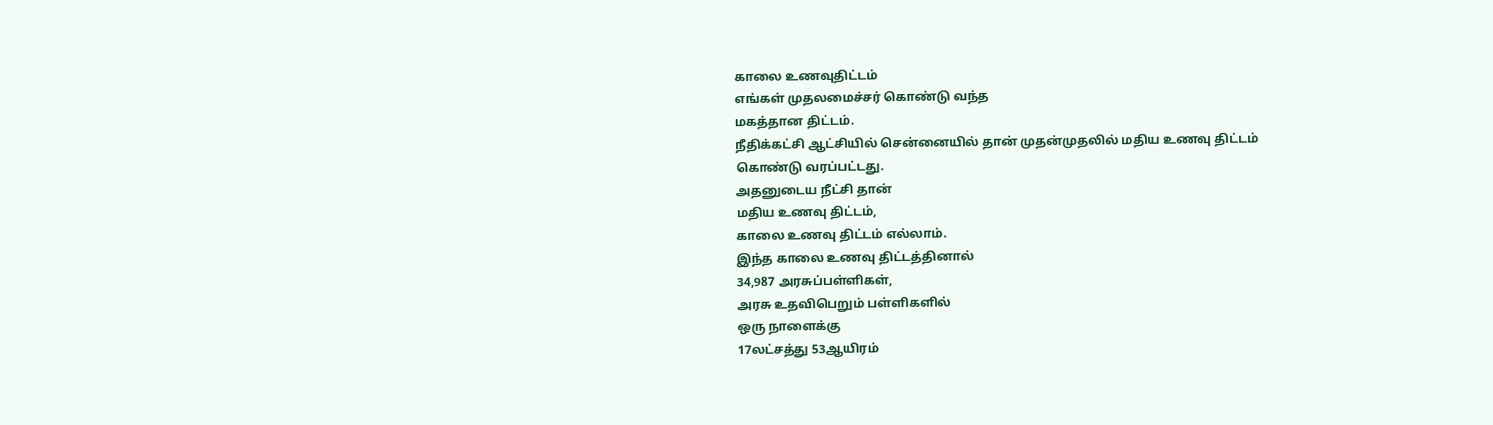காலை உணவுதிட்டம்
எங்கள் முதலமைச்சர் கொண்டு வந்த
மகத்தான திட்டம்.
நீதிக்கட்சி ஆட்சியில் சென்னையில் தான் முதன்முதலில் மதிய உணவு திட்டம்
கொண்டு வரப்பட்டது.
அதனுடைய நீட்சி தான்
மதிய உணவு திட்டம்,
காலை உணவு திட்டம் எல்லாம்.
இந்த காலை உணவு திட்டத்தினால்
34,987 அரசுப்பள்ளிகள்,
அரசு உதவிபெறும் பள்ளிகளில்
ஒரு நாளைக்கு
17லட்சத்து 53ஆயிரம்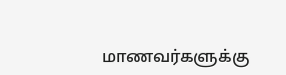மாணவர்களுக்கு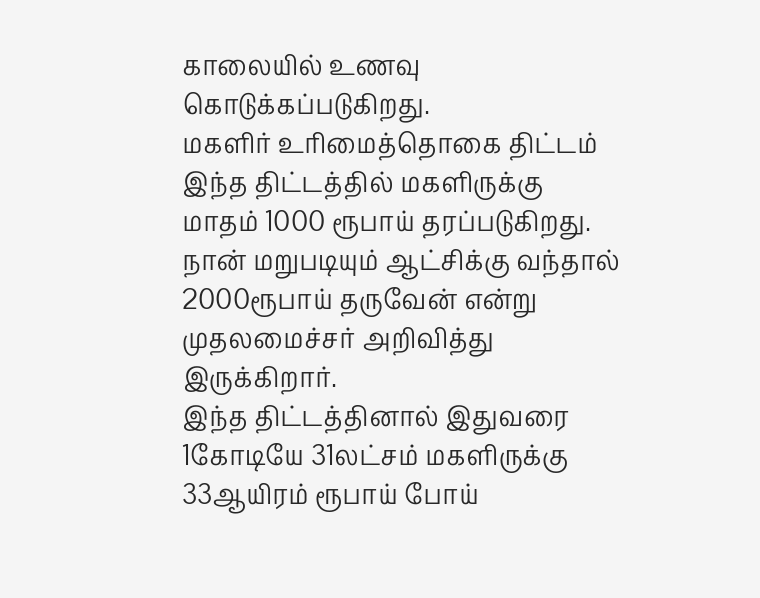காலையில் உணவு
கொடுக்கப்படுகிறது.
மகளிர் உரிமைத்தொகை திட்டம்
இந்த திட்டத்தில் மகளிருக்கு
மாதம் 1000 ரூபாய் தரப்படுகிறது.
நான் மறுபடியும் ஆட்சிக்கு வந்தால்
2000ரூபாய் தருவேன் என்று முதலமைச்சர் அறிவித்து இருக்கிறார்.
இந்த திட்டத்தினால் இதுவரை
1கோடியே 31லட்சம் மகளிருக்கு
33ஆயிரம் ரூபாய் போய்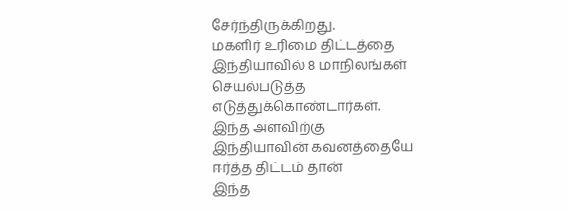சேர்ந்திருக்கிறது.
மகளிர் உரிமை திட்டத்தை
இந்தியாவில் 8 மாநிலங்கள் செயல்படுத்த எடுத்துக்கொண்டார்கள்.
இந்த அளவிற்கு
இந்தியாவின் கவனத்தையே
ஈர்த்த திட்டம் தான்
இந்த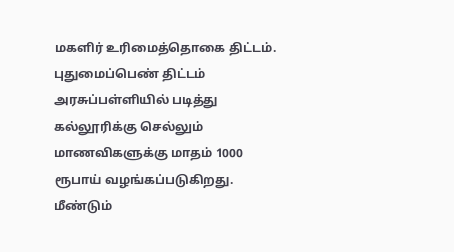மகளிர் உரிமைத்தொகை திட்டம்.
புதுமைப்பெண் திட்டம்
அரசுப்பள்ளியில் படித்து கல்லூரிக்கு செல்லும் மாணவிகளுக்கு மாதம் 1000 ரூபாய் வழங்கப்படுகிறது.
மீண்டும்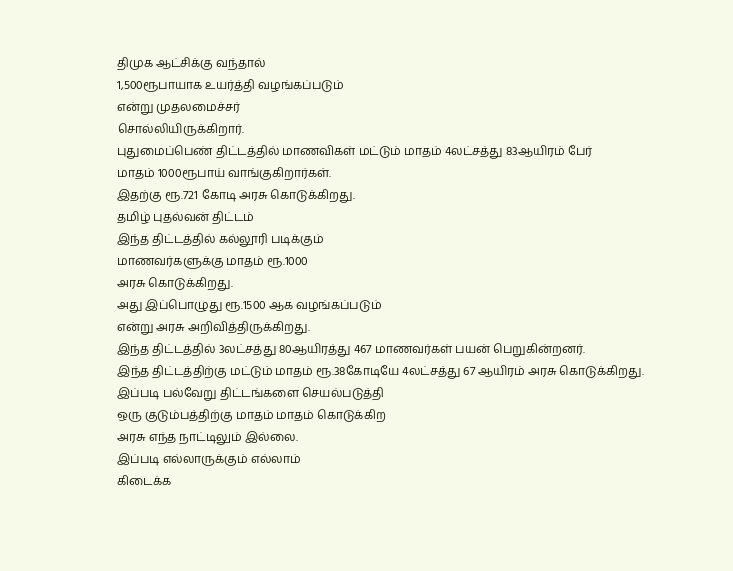திமுக ஆட்சிக்கு வந்தால்
1,500ரூபாயாக உயர்த்தி வழங்கப்படும்
என்று முதலமைச்சர்
சொல்லியிருக்கிறார்.
புதுமைப்பெண் திட்டத்தில் மாணவிகள் மட்டும் மாதம் 4லட்சத்து 83ஆயிரம் பேர்
மாதம் 1000ரூபாய் வாங்குகிறார்கள்.
இதற்கு ரூ.721 கோடி அரசு கொடுக்கிறது.
தமிழ் புதல்வன் திட்டம்
இந்த திட்டத்தில் கல்லூரி படிக்கும்
மாணவர்களுக்கு மாதம் ரூ.1000
அரசு கொடுக்கிறது.
அது இப்பொழுது ரூ.1500 ஆக வழங்கப்படும்
என்று அரசு அறிவித்திருக்கிறது.
இந்த திட்டத்தில் 3லட்சத்து 80ஆயிரத்து 467 மாணவர்கள் பயன் பெறுகின்றனர்.
இந்த திட்டத்திற்கு மட்டும் மாதம் ரூ.38கோடியே 4லட்சத்து 67 ஆயிரம் அரசு கொடுக்கிறது.
இப்படி பல்வேறு திட்டங்களை செயல்படுத்தி
ஒரு குடும்பத்திற்கு மாதம் மாதம் கொடுக்கிற
அரசு எந்த நாட்டிலும் இல்லை.
இப்படி எல்லாருக்கும் எல்லாம்
கிடைக்க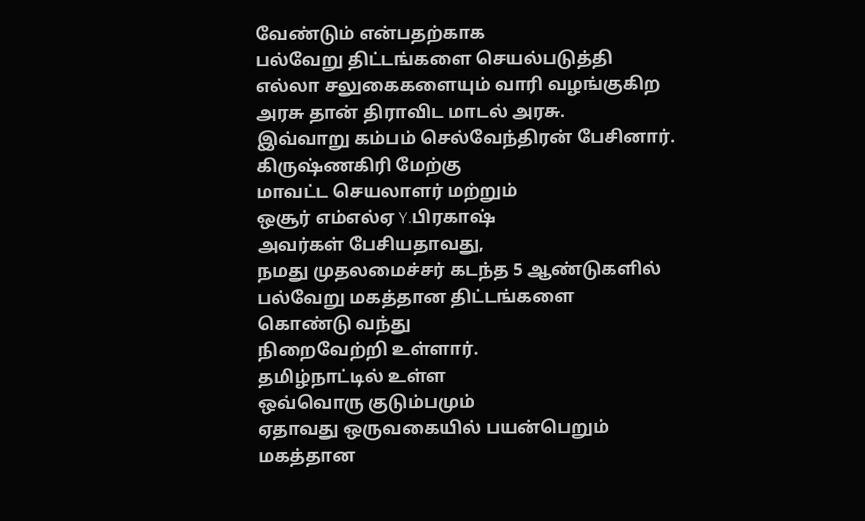வேண்டும் என்பதற்காக
பல்வேறு திட்டங்களை செயல்படுத்தி
எல்லா சலுகைகளையும் வாரி வழங்குகிற
அரசு தான் திராவிட மாடல் அரசு.
இவ்வாறு கம்பம் செல்வேந்திரன் பேசினார்.
கிருஷ்ணகிரி மேற்கு
மாவட்ட செயலாளர் மற்றும்
ஒசூர் எம்எல்ஏ Y.பிரகாஷ்
அவர்கள் பேசியதாவது,
நமது முதலமைச்சர் கடந்த 5 ஆண்டுகளில்
பல்வேறு மகத்தான திட்டங்களை
கொண்டு வந்து
நிறைவேற்றி உள்ளார்.
தமிழ்நாட்டில் உள்ள
ஒவ்வொரு குடும்பமும்
ஏதாவது ஒருவகையில் பயன்பெறும்
மகத்தான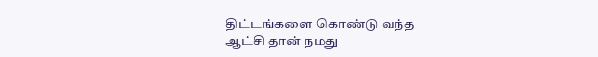திட்டங்களை கொண்டு வந்த
ஆட்சி தான் நமது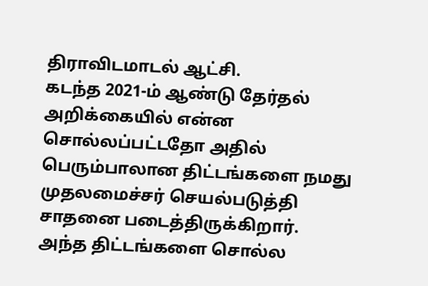திராவிடமாடல் ஆட்சி.
கடந்த 2021-ம் ஆண்டு தேர்தல் அறிக்கையில் என்ன சொல்லப்பட்டதோ அதில் பெரும்பாலான திட்டங்களை நமது முதலமைச்சர் செயல்படுத்தி சாதனை படைத்திருக்கிறார்.
அந்த திட்டங்களை சொல்ல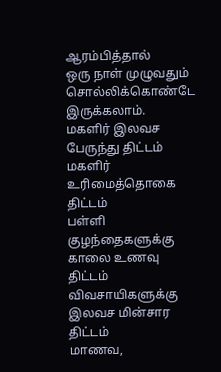ஆரம்பித்தால்
ஒரு நாள் முழுவதும்
சொல்லிக்கொண்டே இருக்கலாம்.
மகளிர் இலவச பேருந்து திட்டம்
மகளிர் உரிமைத்தொகை திட்டம்
பள்ளி குழந்தைகளுக்கு
காலை உணவு திட்டம்
விவசாயிகளுக்கு
இலவச மின்சார திட்டம்
மாணவ,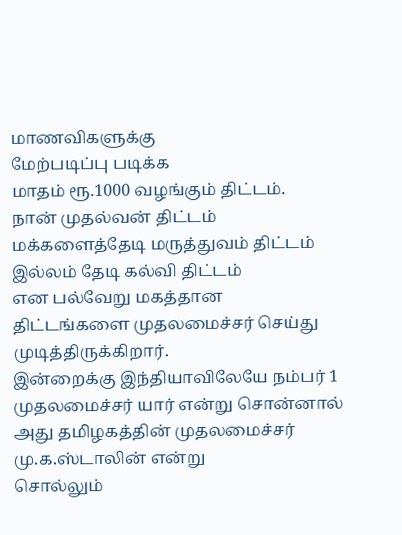மாணவிகளுக்கு
மேற்படிப்பு படிக்க
மாதம் ரூ.1000 வழங்கும் திட்டம்.
நான் முதல்வன் திட்டம்
மக்களைத்தேடி மருத்துவம் திட்டம்
இல்லம் தேடி கல்வி திட்டம்
என பல்வேறு மகத்தான திட்டங்களை முதலமைச்சர் செய்து முடித்திருக்கிறார்.
இன்றைக்கு இந்தியாவிலேயே நம்பர் 1 முதலமைச்சர் யார் என்று சொன்னால்
அது தமிழகத்தின் முதலமைச்சர்
மு.க.ஸ்டாலின் என்று
சொல்லும்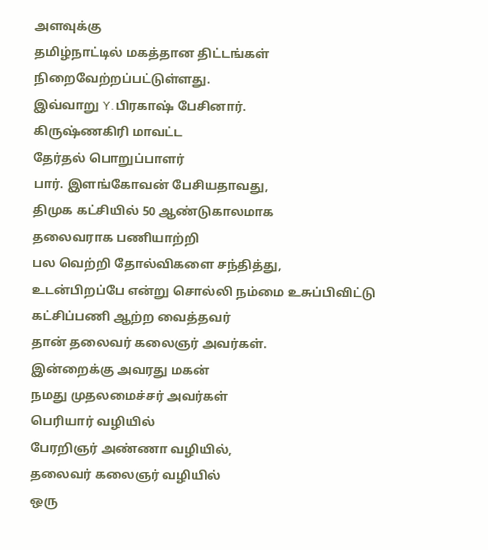அளவுக்கு
தமிழ்நாட்டில் மகத்தான திட்டங்கள் நிறைவேற்றப்பட்டுள்ளது.
இவ்வாறு Y.பிரகாஷ் பேசினார்.
கிருஷ்ணகிரி மாவட்ட
தேர்தல் பொறுப்பாளர்
பார். இளங்கோவன் பேசியதாவது,
திமுக கட்சியில் 50 ஆண்டுகாலமாக
தலைவராக பணியாற்றி
பல வெற்றி தோல்விகளை சந்தித்து,
உடன்பிறப்பே என்று சொல்லி நம்மை உசுப்பிவிட்டு கட்சிப்பணி ஆற்ற வைத்தவர்
தான் தலைவர் கலைஞர் அவர்கள்.
இன்றைக்கு அவரது மகன்
நமது முதலமைச்சர் அவர்கள்
பெரியார் வழியில்
பேரறிஞர் அண்ணா வழியில்,
தலைவர் கலைஞர் வழியில்
ஒரு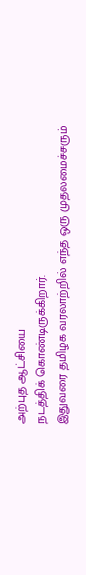அற்புத ஆட்சியை
நடத்திக் கொண்டிருக்கிறார்.
இதுவரை தமிழக வரலாற்றில் எந்த ஒரு முதலமைச்சரும்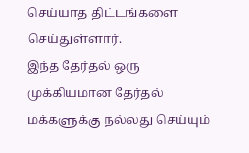செய்யாத திட்டங்களை செய்துள்ளார்.
இந்த தேர்தல் ஒரு முக்கியமான தேர்தல்
மக்களுக்கு நல்லது செய்யும்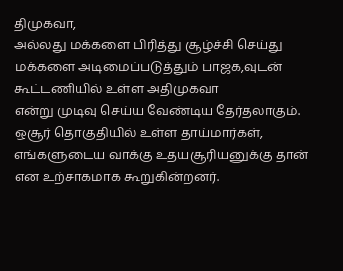திமுகவா,
அல்லது மக்களை பிரித்து சூழ்ச்சி செய்து
மக்களை அடிமைப்படுத்தும் பாஜக,வுடன் கூட்டணியில் உள்ள அதிமுகவா
என்று முடிவு செய்ய வேண்டிய தேர்தலாகும்.
ஒசூர் தொகுதியில் உள்ள தாய்மார்கள், எங்களுடைய வாக்கு உதயசூரியனுக்கு தான்
என உற்சாகமாக கூறுகின்றனர்.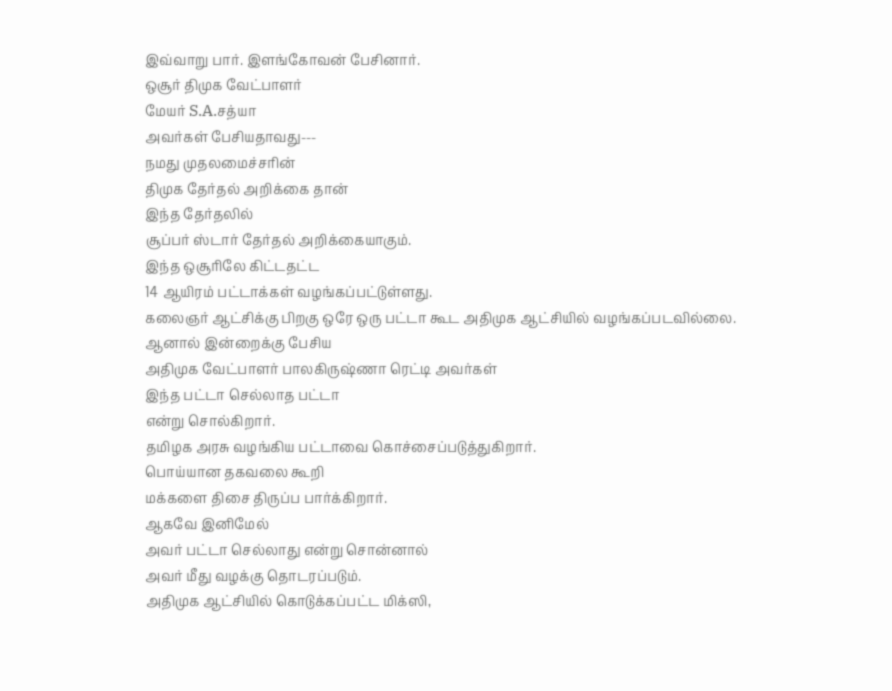இவ்வாறு பார். இளங்கோவன் பேசினார்.
ஒசூர் திமுக வேட்பாளர்
மேயர் S.A.சத்யா
அவர்கள் பேசியதாவது---
நமது முதலமைச்சரின்
திமுக தேர்தல் அறிக்கை தான்
இந்த தேர்தலில்
சூப்பர் ஸ்டார் தேர்தல் அறிக்கையாகும்.
இந்த ஒசூரிலே கிட்டதட்ட
14 ஆயிரம் பட்டாக்கள் வழங்கப்பட்டுள்ளது.
கலைஞர் ஆட்சிக்கு பிறகு ஒரே ஒரு பட்டா கூட அதிமுக ஆட்சியில் வழங்கப்படவில்லை.
ஆனால் இன்றைக்கு பேசிய
அதிமுக வேட்பாளர் பாலகிருஷ்ணா ரெட்டி அவர்கள்
இந்த பட்டா செல்லாத பட்டா
என்று சொல்கிறார்.
தமிழக அரசு வழங்கிய பட்டாவை கொச்சைப்படுத்துகிறார்.
பொய்யான தகவலை கூறி
மக்களை திசை திருப்ப பார்க்கிறார்.
ஆகவே இனிமேல்
அவர் பட்டா செல்லாது என்று சொன்னால்
அவர் மீது வழக்கு தொடரப்படும்.
அதிமுக ஆட்சியில் கொடுக்கப்பட்ட மிக்ஸி,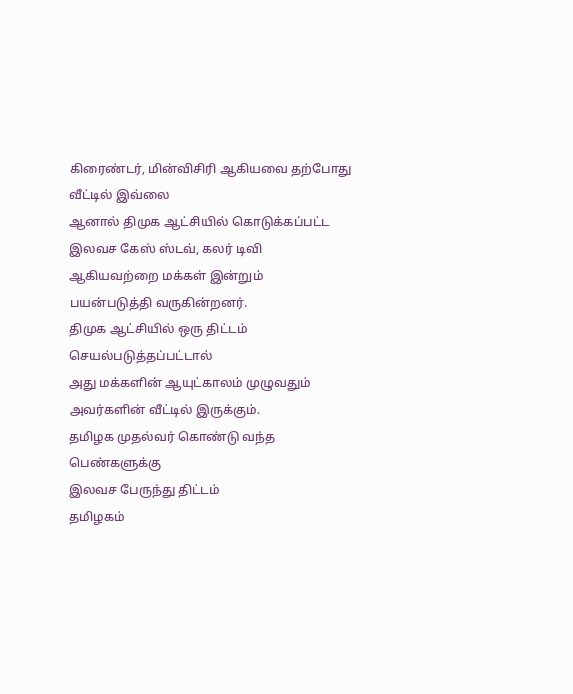கிரைண்டர், மின்விசிரி ஆகியவை தற்போது வீட்டில் இவ்லை
ஆனால் திமுக ஆட்சியில் கொடுக்கப்பட்ட
இலவச கேஸ் ஸ்டவ், கலர் டிவி
ஆகியவற்றை மக்கள் இன்றும்
பயன்படுத்தி வருகின்றனர்.
திமுக ஆட்சியில் ஒரு திட்டம் செயல்படுத்தப்பட்டால்
அது மக்களின் ஆயுட்காலம் முழுவதும்
அவர்களின் வீட்டில் இருக்கும்.
தமிழக முதல்வர் கொண்டு வந்த
பெண்களுக்கு
இலவச பேருந்து திட்டம்
தமிழகம்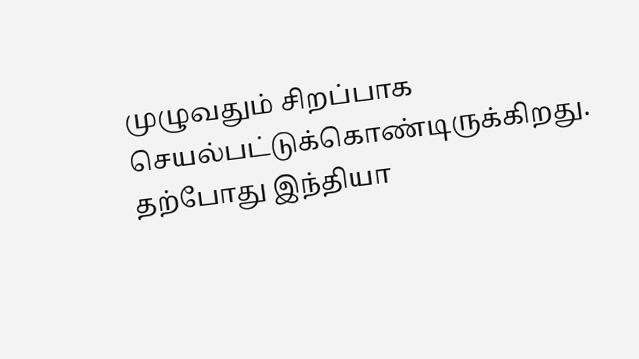முழுவதும் சிறப்பாக செயல்பட்டுக்கொண்டிருக்கிறது.
தற்போது இந்தியா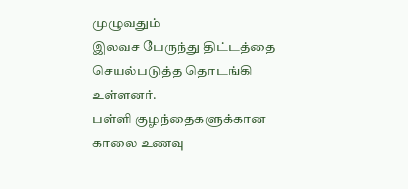முழுவதும்
இலவச பேருந்து திட்டத்தை செயல்படுத்த தொடங்கி உள்ளனர்.
பள்ளி குழந்தைகளுக்கான
காலை உணவு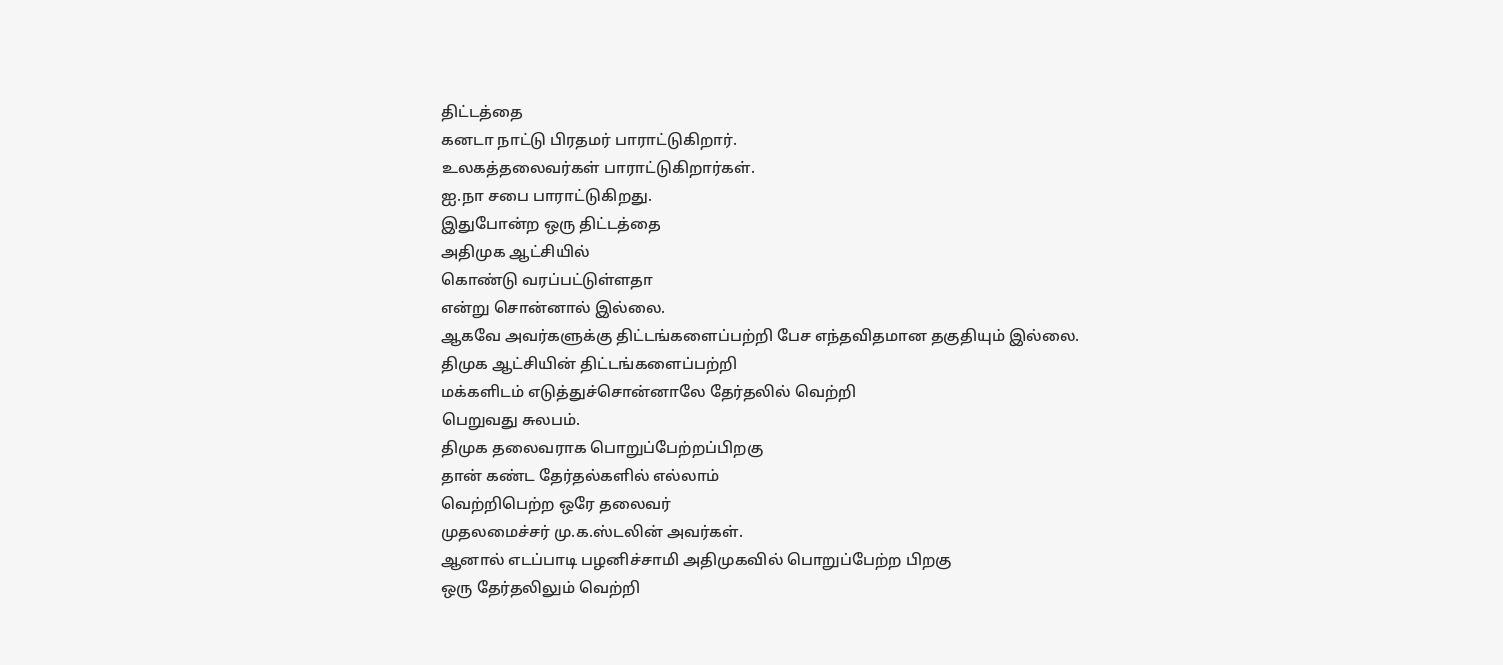திட்டத்தை
கனடா நாட்டு பிரதமர் பாராட்டுகிறார்.
உலகத்தலைவர்கள் பாராட்டுகிறார்கள்.
ஐ.நா சபை பாராட்டுகிறது.
இதுபோன்ற ஒரு திட்டத்தை
அதிமுக ஆட்சியில்
கொண்டு வரப்பட்டுள்ளதா
என்று சொன்னால் இல்லை.
ஆகவே அவர்களுக்கு திட்டங்களைப்பற்றி பேச எந்தவிதமான தகுதியும் இல்லை.
திமுக ஆட்சியின் திட்டங்களைப்பற்றி
மக்களிடம் எடுத்துச்சொன்னாலே தேர்தலில் வெற்றி
பெறுவது சுலபம்.
திமுக தலைவராக பொறுப்பேற்றப்பிறகு
தான் கண்ட தேர்தல்களில் எல்லாம்
வெற்றிபெற்ற ஒரே தலைவர்
முதலமைச்சர் மு.க.ஸ்டலின் அவர்கள்.
ஆனால் எடப்பாடி பழனிச்சாமி அதிமுகவில் பொறுப்பேற்ற பிறகு
ஒரு தேர்தலிலும் வெற்றி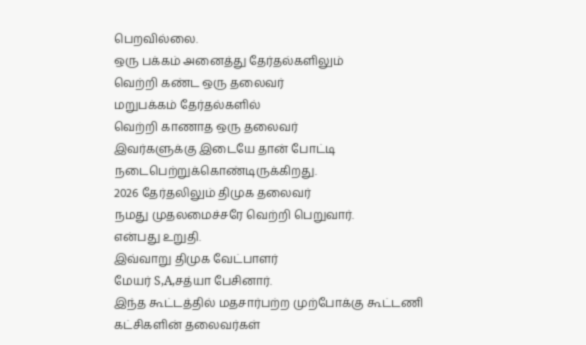பெறவில்லை.
ஒரு பக்கம் அனைத்து தேர்தல்களிலும்
வெற்றி கண்ட ஒரு தலைவர்
மறுபக்கம் தேர்தல்களில்
வெற்றி காணாத ஒரு தலைவர்
இவர்களுக்கு இடையே தான் போட்டி நடைபெற்றுக்கொண்டிருக்கிறது.
2026 தேர்தலிலும் திமுக தலைவர்
நமது முதலமைச்சரே வெற்றி பெறுவார்.
என்பது உறுதி.
இவ்வாறு திமுக வேட்பாளர்
மேயர் S,A,சத்யா பேசினார்.
இந்த கூட்டத்தில் மதசார்பற்ற முற்போக்கு கூட்டணி கட்சிகளின் தலைவர்கள்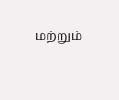மற்றும்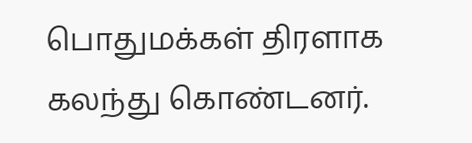பொதுமக்கள் திரளாக கலந்து கொண்டனர்.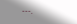---.